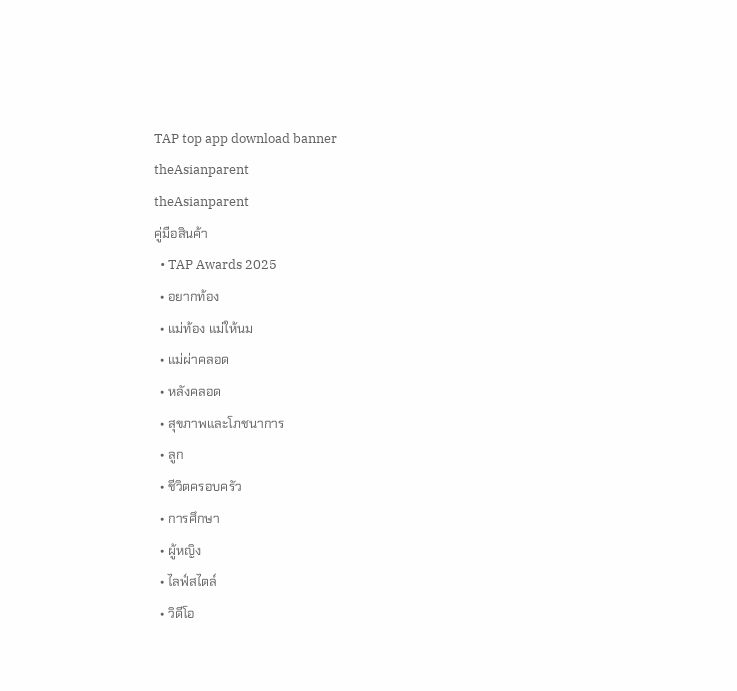TAP top app download banner
theAsianparent
theAsianparent
คู่มือสินค้า
  • TAP Awards 2025
  • อยากท้อง
  • แม่ท้อง แม่ให้นม
  • แม่ผ่าคลอด
  • หลังคลอด
  • สุขภาพและโภชนาการ
  • ลูก
  • ชีวิตครอบครัว
  • การศึกษา
  • ผู้หญิง
  • ไลฟ์สไตล์
  • วิดีโอ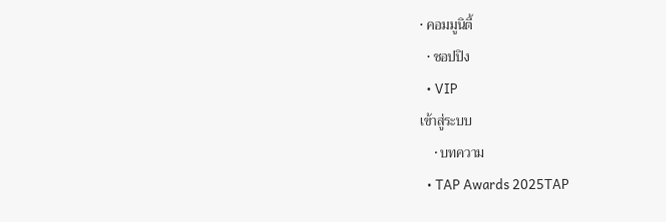• คอมมูนิตี้
  • ชอปปิง
  • VIP
เข้าสู่ระบบ
    • บทความ
  • TAP Awards 2025TAP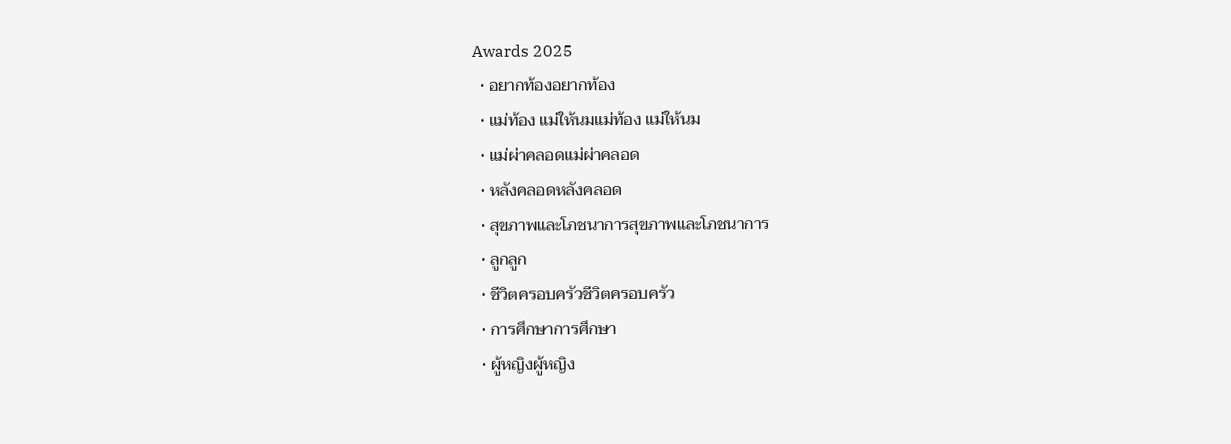Awards 2025
  • อยากท้องอยากท้อง
  • แม่ท้อง แม่ให้นมแม่ท้อง แม่ให้นม
  • แม่ผ่าคลอดแม่ผ่าคลอด
  • หลังคลอดหลังคลอด
  • สุขภาพและโภชนาการสุขภาพและโภชนาการ
  • ลูกลูก
  • ชีวิตครอบครัวชีวิตครอบครัว
  • การศึกษาการศึกษา
  • ผู้หญิงผู้หญิง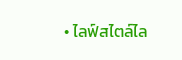• ไลฟ์สไตล์ไล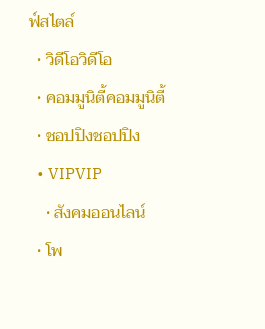ฟ์สไตล์
  • วิดีโอวิดีโอ
  • คอมมูนิตี้คอมมูนิตี้
  • ชอปปิงชอปปิง
  • VIPVIP
    • สังคมออนไลน์
  • โพ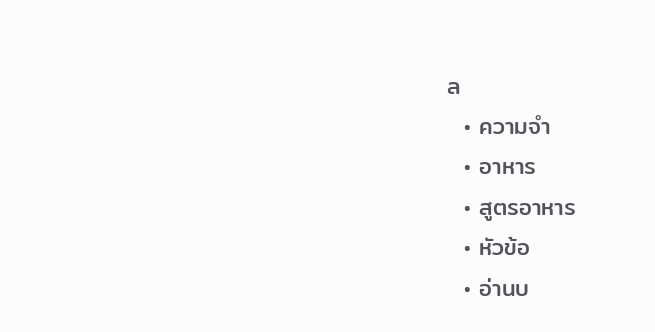ล
  • ความจำ
  • อาหาร
  • สูตรอาหาร
  • หัวข้อ
  • อ่านบ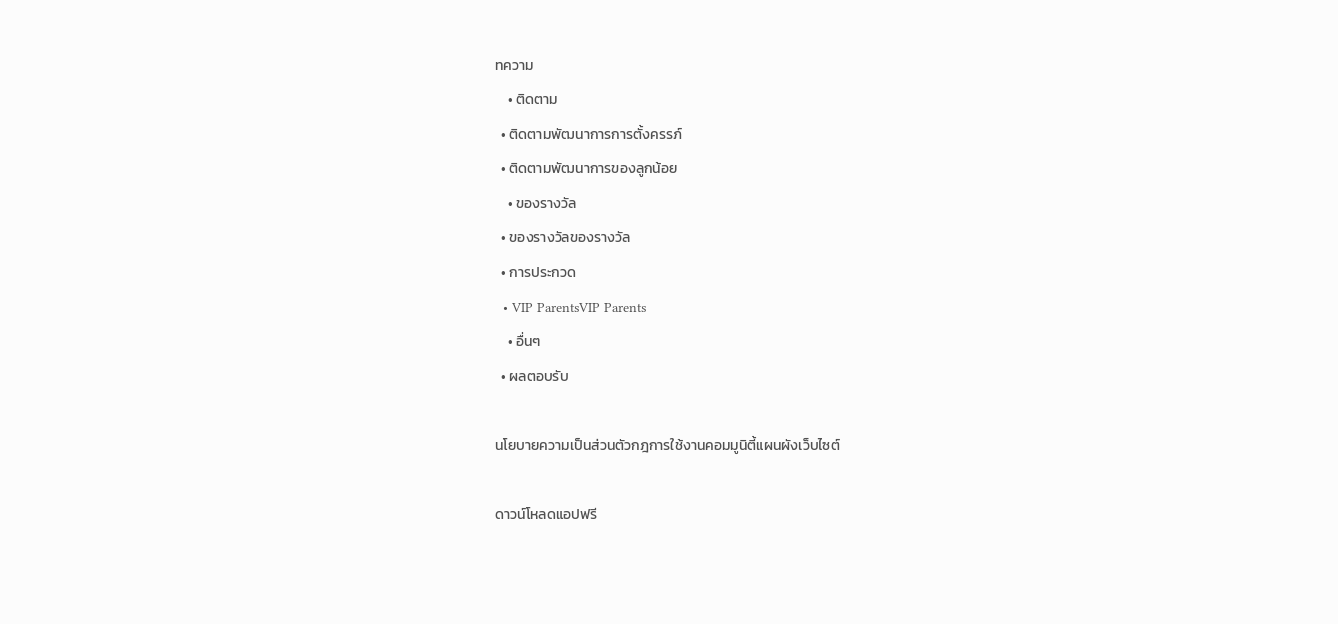ทความ
    • ติดตาม
  • ติดตามพัฒนาการการตั้งครรภ์
  • ติดตามพัฒนาการของลูกน้อย
    • ของรางวัล
  • ของรางวัลของรางวัล
  • การประกวด
  • VIP ParentsVIP Parents
    • อื่นๆ
  • ผลตอบรับ

นโยบายความเป็นส่วนตัวกฎการใช้งานคอมมูนิตี้แผนผังเว็บไซต์

ดาวน์โหลดแอปฟรี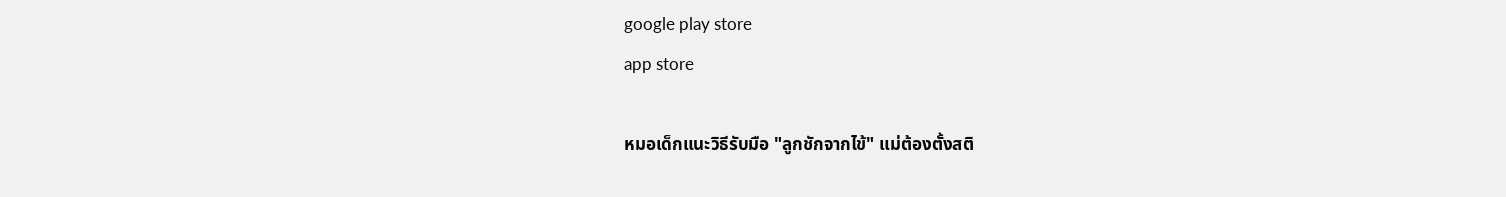google play store
app store

หมอเด็กแนะวิธีรับมือ "ลูกชักจากไข้" แม่ต้องตั้งสติ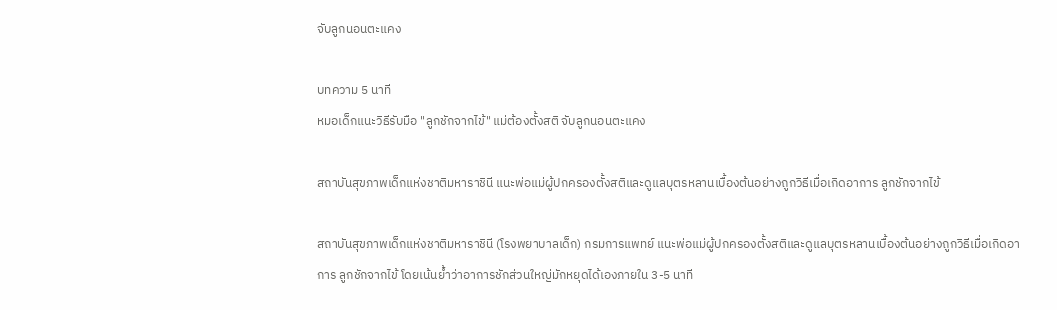จับลูกนอนตะแคง

บทความ 5 นาที
หมอเด็กแนะวิธีรับมือ "ลูกชักจากไข้" แม่ต้องตั้งสติ จับลูกนอนตะแคง

สถาบันสุขภาพเด็กแห่งชาติมหาราชินี แนะพ่อแม่ผู้ปกครองตั้งสติและดูแลบุตรหลานเบื้องต้นอย่างถูกวิธีเมื่อเกิดอาการ ลูกชักจากไข้

สถาบันสุขภาพเด็กแห่งชาติมหาราชินี (โรงพยาบาลเด็ก) กรมการแพทย์ แนะพ่อแม่ผู้ปกครองตั้งสติและดูแลบุตรหลานเบื้องต้นอย่างถูกวิธีเมื่อเกิดอาการ ลูกชักจากไข้ โดยเน้นย้ำว่าอาการชักส่วนใหญ่มักหยุดได้เองภายใน 3-5 นาที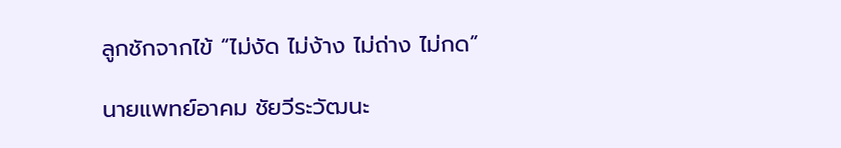ลูกชักจากไข้ “ไม่งัด ไม่ง้าง ไม่ถ่าง ไม่กด”

นายแพทย์อาคม ชัยวีระวัฒนะ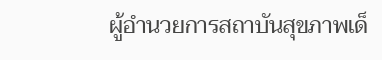ผู้อำนวยการสถาบันสุขภาพเด็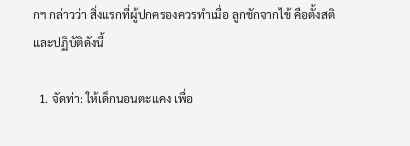กฯ กล่าวว่า สิ่งแรกที่ผู้ปกครองควรทำเมื่อ ลูกชักจากไข้ คือตั้งสติ และปฏิบัติดังนี้

  1. จัดท่า: ให้เด็กนอนตะแคง เพื่อ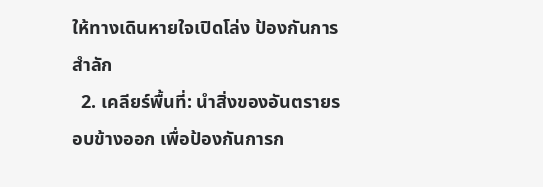ให้ทางเดินหายใจเปิดโล่ง ป้องกันการสำลัก
  2. เคลียร์พื้นที่: นำสิ่งของอันตรายรอบข้างออก เพื่อป้องกันการก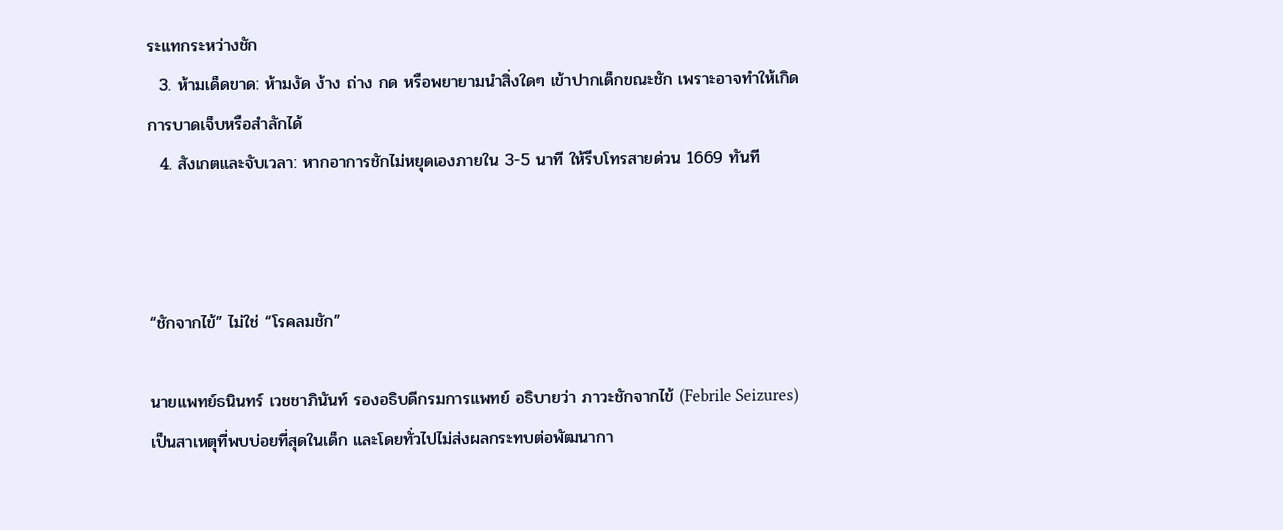ระแทกระหว่างชัก
  3. ห้ามเด็ดขาด: ห้ามงัด ง้าง ถ่าง กด หรือพยายามนำสิ่งใดๆ เข้าปากเด็กขณะชัก เพราะอาจทำให้เกิดการบาดเจ็บหรือสำลักได้
  4. สังเกตและจับเวลา: หากอาการชักไม่หยุดเองภายใน 3-5 นาที ให้รีบโทรสายด่วน 1669 ทันที



“ชักจากไข้” ไม่ใช่ “โรคลมชัก”

นายแพทย์ธนินทร์ เวชชาภินันท์ รองอธิบดีกรมการแพทย์ อธิบายว่า ภาวะชักจากไข้ (Febrile Seizures) เป็นสาเหตุที่พบบ่อยที่สุดในเด็ก และโดยทั่วไปไม่ส่งผลกระทบต่อพัฒนากา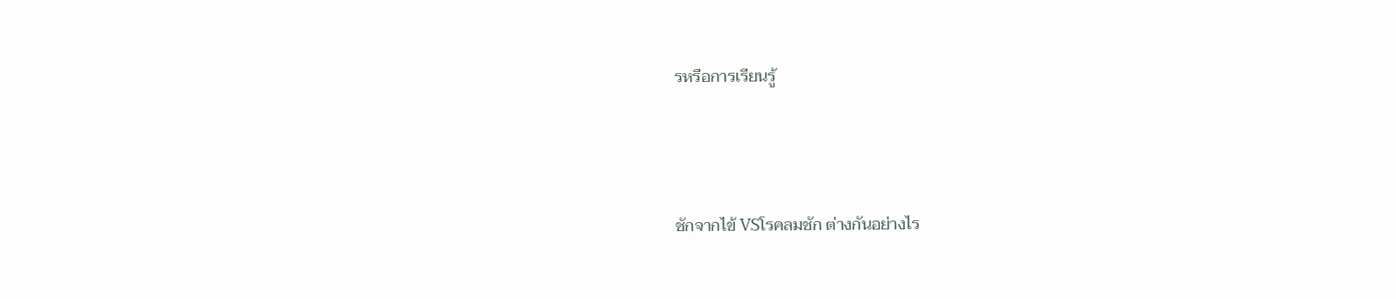รหรือการเรียนรู้



ชักจากไข้ VSโรคลมชัก ต่างกันอย่างไร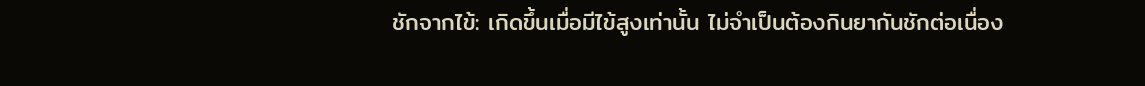ชักจากไข้: เกิดขึ้นเมื่อมีไข้สูงเท่านั้น ไม่จำเป็นต้องกินยากันชักต่อเนื่อง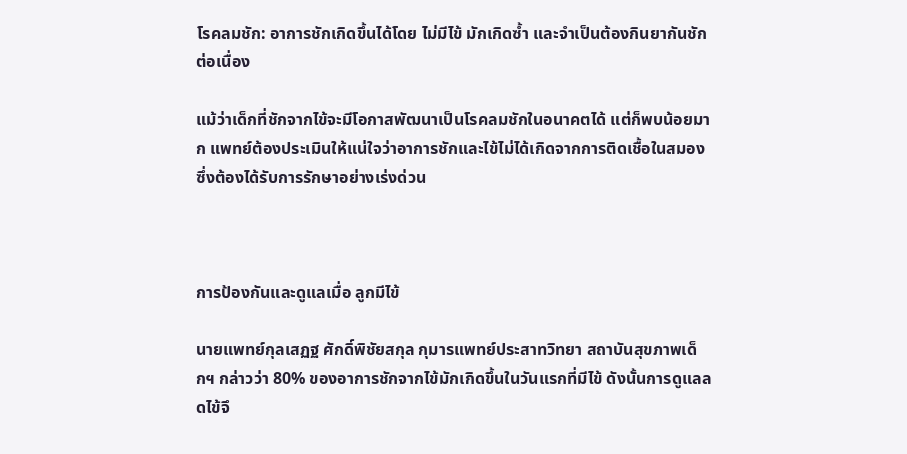โรคลมชัก: อาการชักเกิดขึ้นได้โดย ไม่มีไข้ มักเกิดซ้ำ และจำเป็นต้องกินยากันชักต่อเนื่อง

แม้ว่าเด็กที่ชักจากไข้จะมีโอกาสพัฒนาเป็นโรคลมชักในอนาคตได้ แต่ก็พบน้อยมาก แพทย์ต้องประเมินให้แน่ใจว่าอาการชักและไข้ไม่ได้เกิดจากการติดเชื้อในสมอง ซึ่งต้องได้รับการรักษาอย่างเร่งด่วน



การป้องกันและดูแลเมื่อ ลูกมีไข้

นายแพทย์กุลเสฏฐ ศักดิ์พิชัยสกุล กุมารแพทย์ประสาทวิทยา สถาบันสุขภาพเด็กฯ กล่าวว่า 80% ของอาการชักจากไข้มักเกิดขึ้นในวันแรกที่มีไข้ ดังนั้นการดูแลลดไข้จึ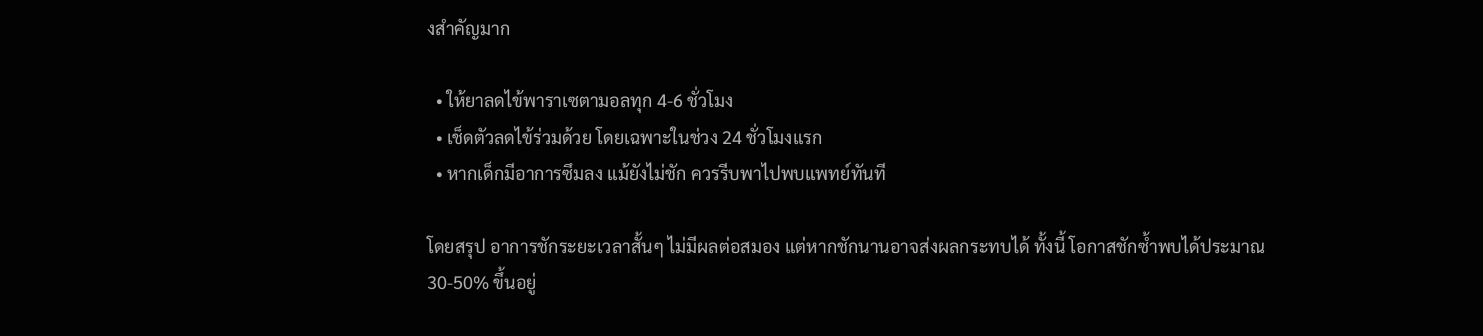งสำคัญมาก

  • ให้ยาลดไข้พาราเซตามอลทุก 4-6 ชั่วโมง
  • เช็ดตัวลดไข้ร่วมด้วย โดยเฉพาะในช่วง 24 ชั่วโมงแรก
  • หากเด็กมีอาการซึมลง แม้ยังไม่ชัก ควรรีบพาไปพบแพทย์ทันที

โดยสรุป อาการชักระยะเวลาสั้นๆ ไม่มีผลต่อสมอง แต่หากชักนานอาจส่งผลกระทบได้ ทั้งนี้ โอกาสชักซ้ำพบได้ประมาณ 30-50% ขึ้นอยู่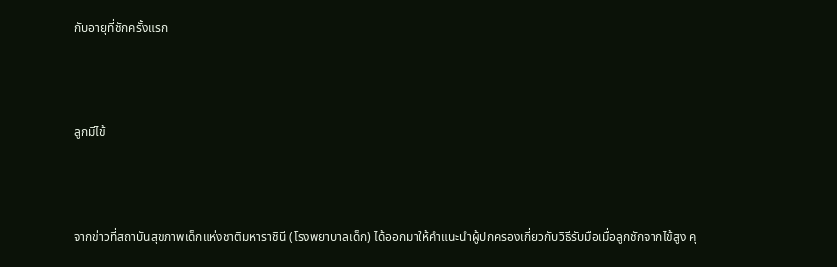กับอายุที่ชักครั้งแรก



ลูกมีไข้



จากข่าวที่สถาบันสุขภาพเด็กแห่งชาติมหาราชินี (โรงพยาบาลเด็ก) ได้ออกมาให้คำแนะนำผู้ปกครองเกี่ยวกับวิธีรับมือเมื่อลูกชักจากไข้สูง คุ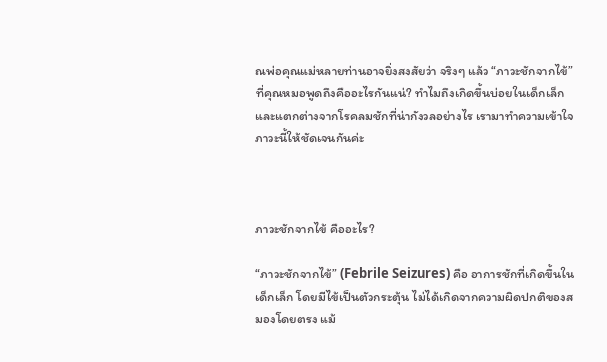ณพ่อคุณแม่หลายท่านอาจยิ่งสงสัยว่า จริงๆ แล้ว “ภาวะชักจากไข้” ที่คุณหมอพูดถึงคืออะไรกันแน่? ทำไมถึงเกิดขึ้นบ่อยในเด็กเล็ก และแตกต่างจากโรคลมชักที่น่ากังวลอย่างไร เรามาทำความเข้าใจภาวะนี้ให้ชัดเจนกันค่ะ



ภาวะชักจากไข้ คืออะไร?

“ภาวะชักจากไข้” (Febrile Seizures) คือ อาการชักที่เกิดขึ้นในเด็กเล็ก โดยมีไข้เป็นตัวกระตุ้น ไม่ได้เกิดจากความผิดปกติของสมองโดยตรง แม้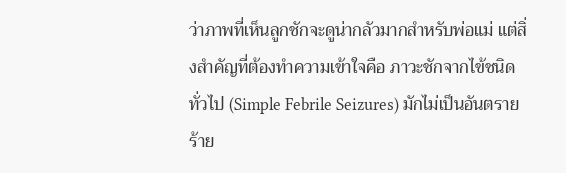ว่าภาพที่เห็นลูกชักจะดูน่ากลัวมากสำหรับพ่อแม่ แต่สิ่งสำคัญที่ต้องทำความเข้าใจคือ ภาวะชักจากไข้ชนิดทั่วไป (Simple Febrile Seizures) มักไม่เป็นอันตรายร้าย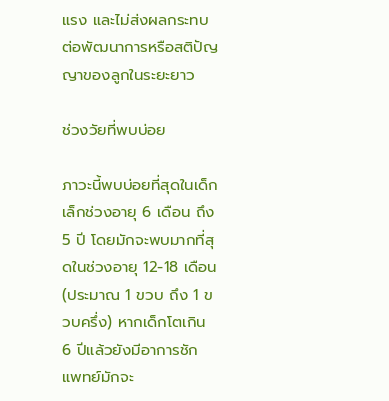แรง และไม่ส่งผลกระทบต่อพัฒนาการหรือสติปัญญาของลูกในระยะยาว

ช่วงวัยที่พบบ่อย

ภาวะนี้พบบ่อยที่สุดในเด็กเล็กช่วงอายุ 6 เดือน ถึง 5 ปี โดยมักจะพบมากที่สุดในช่วงอายุ 12-18 เดือน (ประมาณ 1 ขวบ ถึง 1 ขวบครึ่ง) หากเด็กโตเกิน 6 ปีแล้วยังมีอาการชัก แพทย์มักจะ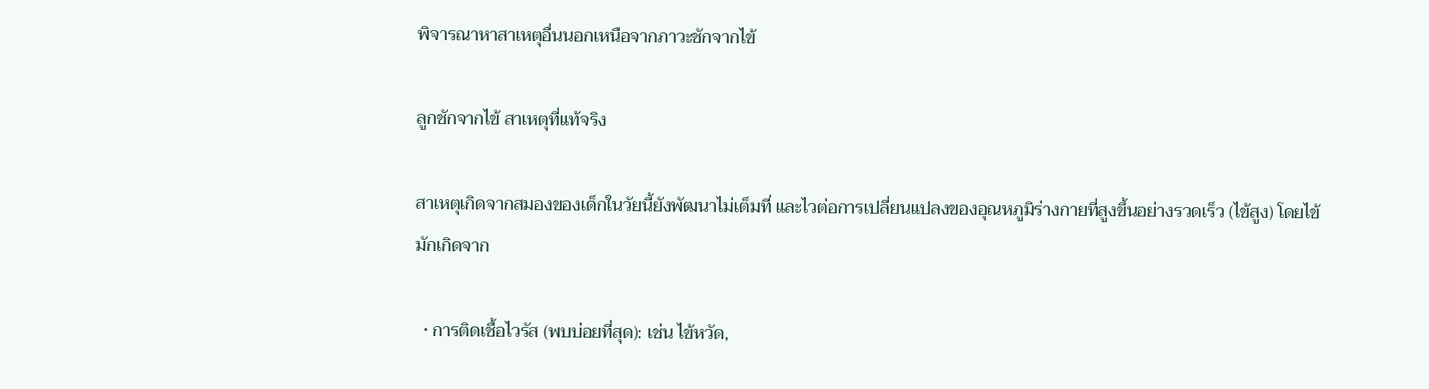พิจารณาหาสาเหตุอื่นนอกเหนือจากภาวะชักจากไข้

ลูกชักจากไข้ สาเหตุที่แท้จริง

สาเหตุเกิดจากสมองของเด็กในวัยนี้ยังพัฒนาไม่เต็มที่ และไวต่อการเปลี่ยนแปลงของอุณหภูมิร่างกายที่สูงขึ้นอย่างรวดเร็ว (ไข้สูง) โดยไข้มักเกิดจาก

  • การติดเชื้อไวรัส (พบบ่อยที่สุด): เช่น ไข้หวัด,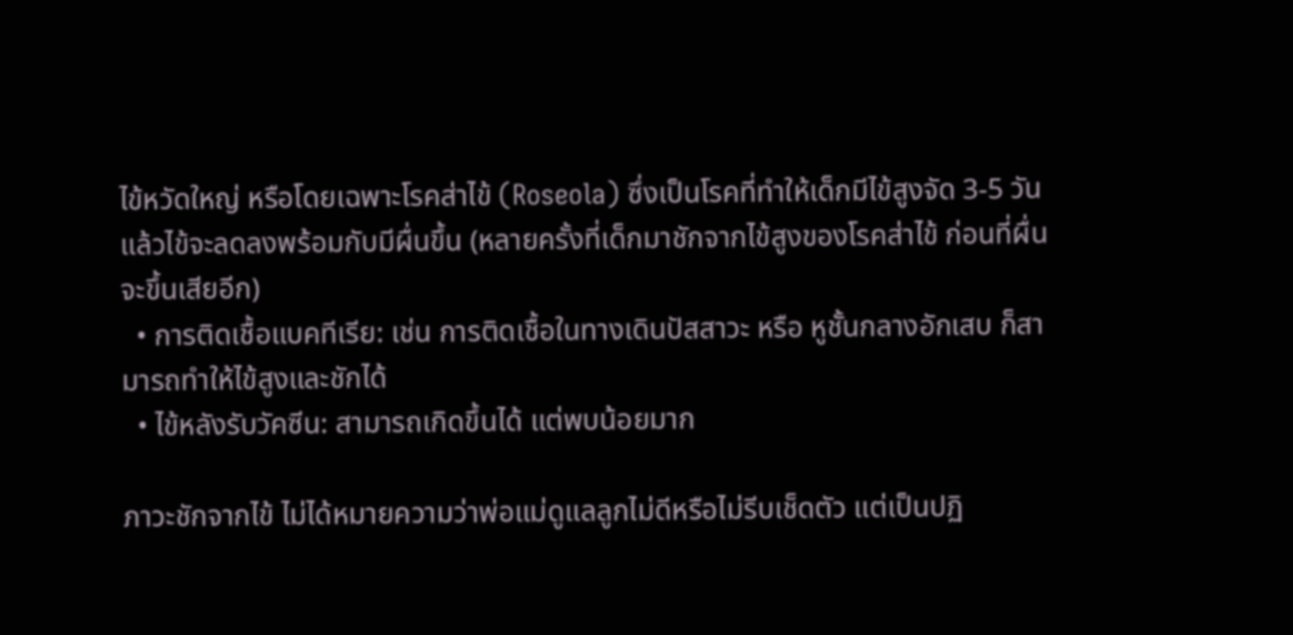ไข้หวัดใหญ่ หรือโดยเฉพาะโรคส่าไข้ (Roseola) ซึ่งเป็นโรคที่ทำให้เด็กมีไข้สูงจัด 3-5 วัน แล้วไข้จะลดลงพร้อมกับมีผื่นขึ้น (หลายครั้งที่เด็กมาชักจากไข้สูงของโรคส่าไข้ ก่อนที่ผื่นจะขึ้นเสียอีก)
  • การติดเชื้อแบคทีเรีย: เช่น การติดเชื้อในทางเดินปัสสาวะ หรือ หูชั้นกลางอักเสบ ก็สามารถทำให้ไข้สูงและชักได้
  • ไข้หลังรับวัคซีน: สามารถเกิดขึ้นได้ แต่พบน้อยมาก

ภาวะชักจากไข้ ไม่ได้หมายความว่าพ่อแม่ดูแลลูกไม่ดีหรือไม่รีบเช็ดตัว แต่เป็นปฏิ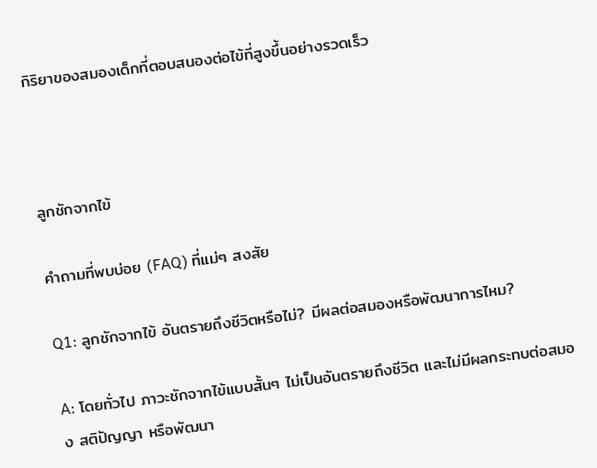กิริยาของสมองเด็กที่ตอบสนองต่อไข้ที่สูงขึ้นอย่างรวดเร็ว



ลูกชักจากไข้

คำถามที่พบบ่อย (FAQ) ที่แม่ๆ สงสัย

Q1: ลูกชักจากไข้ อันตรายถึงชีวิตหรือไม่? มีผลต่อสมองหรือพัฒนาการไหม?

A: โดยทั่วไป ภาวะชักจากไข้แบบสั้นๆ ไม่เป็นอันตรายถึงชีวิต และไม่มีผลกระทบต่อสมอง สติปัญญา หรือพัฒนา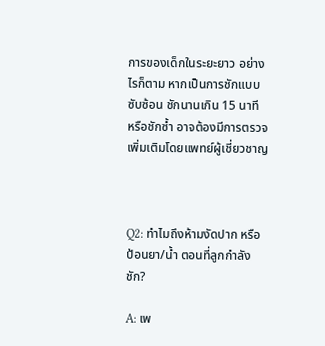การของเด็กในระยะยาว อย่างไรก็ตาม หากเป็นการชักแบบซับซ้อน ชักนานเกิน 15 นาที หรือชักซ้ำ อาจต้องมีการตรวจเพิ่มเติมโดยแพทย์ผู้เชี่ยวชาญ



Q2: ทำไมถึงห้ามงัดปาก หรือป้อนยา/น้ำ ตอนที่ลูกกำลังชัก?

A: เพ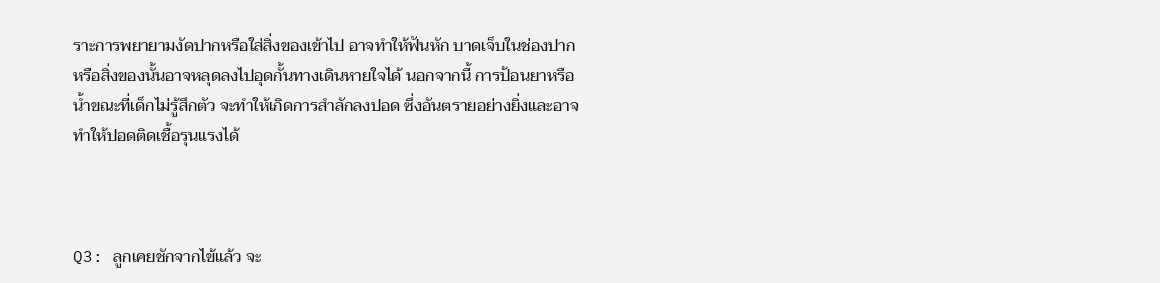ราะการพยายามงัดปากหรือใส่สิ่งของเข้าไป อาจทำให้ฟันหัก บาดเจ็บในช่องปาก หรือสิ่งของนั้นอาจหลุดลงไปอุดกั้นทางเดินหายใจได้ นอกจากนี้ การป้อนยาหรือน้ำขณะที่เด็กไม่รู้สึกตัว จะทำให้เกิดการสำลักลงปอด ซึ่งอันตรายอย่างยิ่งและอาจทำให้ปอดติดเชื้อรุนแรงได้



Q3: ลูกเคยชักจากไข้แล้ว จะ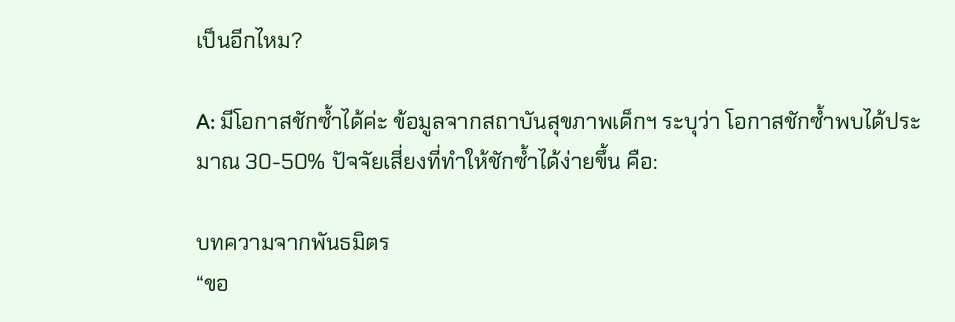เป็นอีกไหม?

A: มีโอกาสชักซ้ำได้ค่ะ ข้อมูลจากสถาบันสุขภาพเด็กฯ ระบุว่า โอกาสชักซ้ำพบได้ประมาณ 30-50% ปัจจัยเสี่ยงที่ทำให้ชักซ้ำได้ง่ายขึ้น คือ:

บทความจากพันธมิตร
“ขอ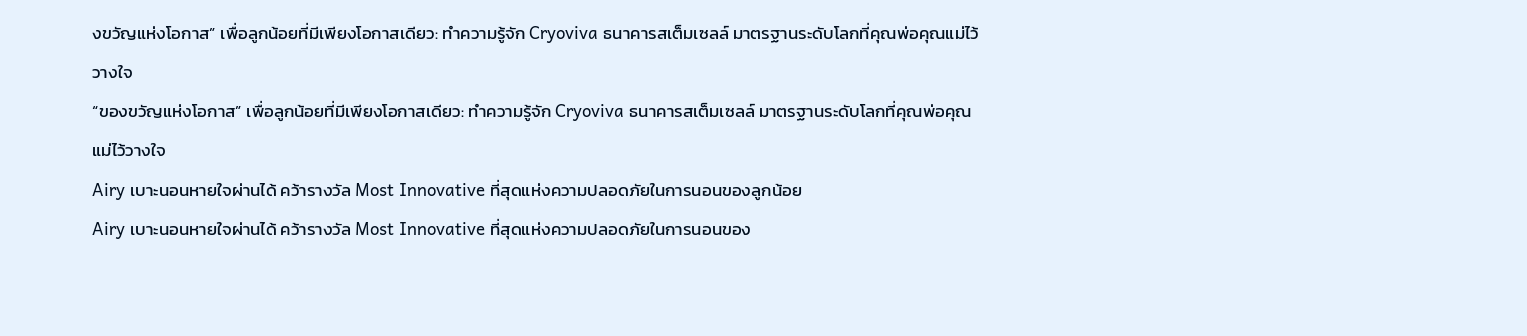งขวัญแห่งโอกาส” เพื่อลูกน้อยที่มีเพียงโอกาสเดียว: ทำความรู้จัก Cryoviva ธนาคารสเต็มเซลล์ มาตรฐานระดับโลกที่คุณพ่อคุณแม่ไว้วางใจ
“ของขวัญแห่งโอกาส” เพื่อลูกน้อยที่มีเพียงโอกาสเดียว: ทำความรู้จัก Cryoviva ธนาคารสเต็มเซลล์ มาตรฐานระดับโลกที่คุณพ่อคุณแม่ไว้วางใจ
Airy เบาะนอนหายใจผ่านได้ คว้ารางวัล Most Innovative ที่สุดแห่งความปลอดภัยในการนอนของลูกน้อย
Airy เบาะนอนหายใจผ่านได้ คว้ารางวัล Most Innovative ที่สุดแห่งความปลอดภัยในการนอนของ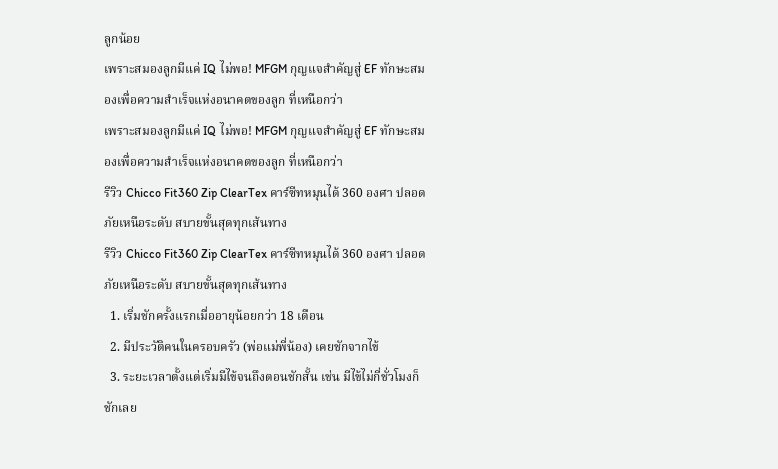ลูกน้อย
เพราะสมองลูกมีแค่ IQ ไม่พอ! MFGM กุญแจสำคัญสู่ EF ทักษะสมองเพื่อความสำเร็จแห่งอนาคตของลูก ที่เหนือกว่า
เพราะสมองลูกมีแค่ IQ ไม่พอ! MFGM กุญแจสำคัญสู่ EF ทักษะสมองเพื่อความสำเร็จแห่งอนาคตของลูก ที่เหนือกว่า
รีวิว Chicco Fit360 Zip ClearTex คาร์ซีทหมุนได้ 360 องศา ปลอดภัยเหนือระดับ สบายขั้นสุดทุกเส้นทาง
รีวิว Chicco Fit360 Zip ClearTex คาร์ซีทหมุนได้ 360 องศา ปลอดภัยเหนือระดับ สบายขั้นสุดทุกเส้นทาง
  1. เริ่มชักครั้งแรกเมื่ออายุน้อยกว่า 18 เดือน
  2. มีประวัติคนในครอบครัว (พ่อแม่พี่น้อง) เคยชักจากไข้
  3. ระยะเวลาตั้งแต่เริ่มมีไข้จนถึงตอนชักสั้น เช่น มีไข้ไม่กี่ชั่วโมงก็ชักเลย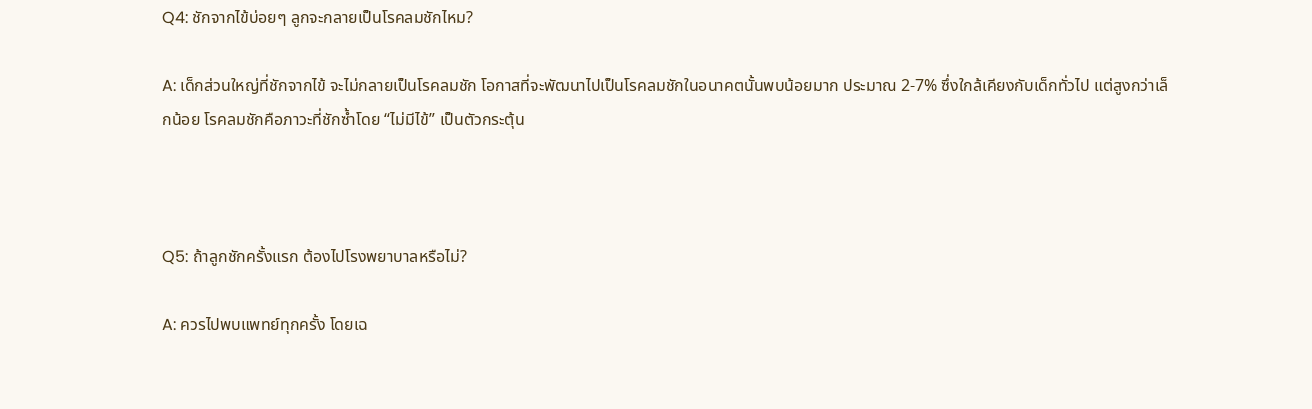Q4: ชักจากไข้บ่อยๆ ลูกจะกลายเป็นโรคลมชักไหม?

A: เด็กส่วนใหญ่ที่ชักจากไข้ จะไม่กลายเป็นโรคลมชัก โอกาสที่จะพัฒนาไปเป็นโรคลมชักในอนาคตนั้นพบน้อยมาก ประมาณ 2-7% ซึ่งใกล้เคียงกับเด็กทั่วไป แต่สูงกว่าเล็กน้อย โรคลมชักคือภาวะที่ชักซ้ำโดย “ไม่มีไข้” เป็นตัวกระตุ้น



Q5: ถ้าลูกชักครั้งแรก ต้องไปโรงพยาบาลหรือไม่?

A: ควรไปพบแพทย์ทุกครั้ง โดยเฉ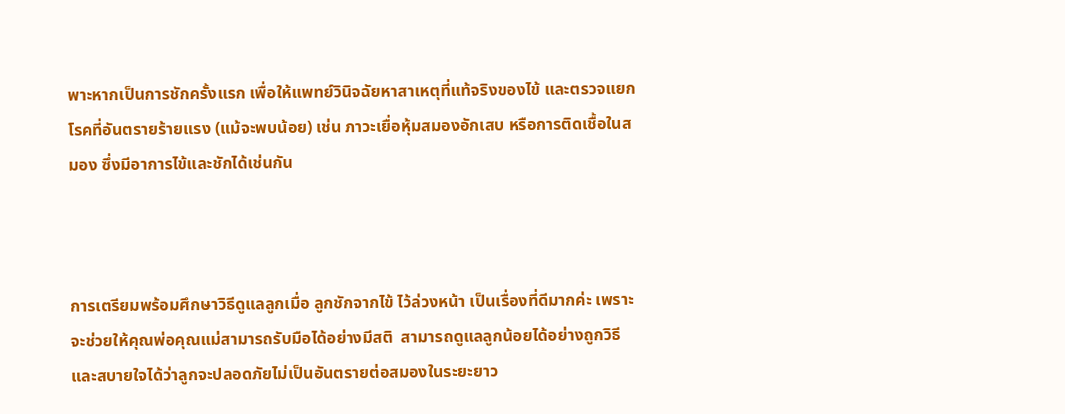พาะหากเป็นการชักครั้งแรก เพื่อให้แพทย์วินิจฉัยหาสาเหตุที่แท้จริงของไข้ และตรวจแยกโรคที่อันตรายร้ายแรง (แม้จะพบน้อย) เช่น ภาวะเยื่อหุ้มสมองอักเสบ หรือการติดเชื้อในสมอง ซึ่งมีอาการไข้และชักได้เช่นกัน



การเตรียมพร้อมศึกษาวิธีดูแลลูกเมื่อ ลูกชักจากไข้ ไว้ล่วงหน้า เป็นเรื่องที่ดีมากค่ะ เพราะจะช่วยให้คุณพ่อคุณแม่สามารถรับมือได้อย่างมีสติ  สามารถดูแลลูกน้อยได้อย่างถูกวิธี และสบายใจได้ว่าลูกจะปลอดภัยไม่เป็นอันตรายต่อสมองในระยะยาว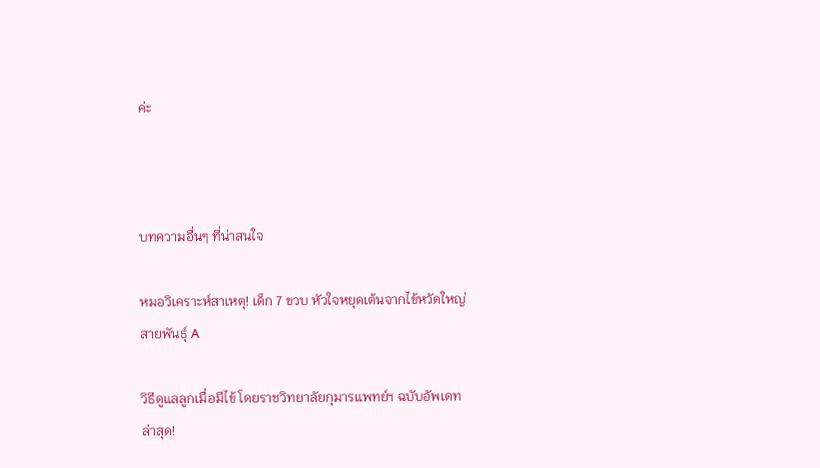ค่ะ



บทความอื่นๆ ที่น่าสนใจ

หมอวิเคราะห์สาเหตุ! เด็ก 7 ขวบ หัวใจหยุดเต้นจากไข้หวัดใหญ่สายพันธุ์ A

วิธีดูแลลูกเมื่อมีไข้ โดยราชวิทยาลัยกุมารแพทย์ฯ ฉบับอัพเดทล่าสุด!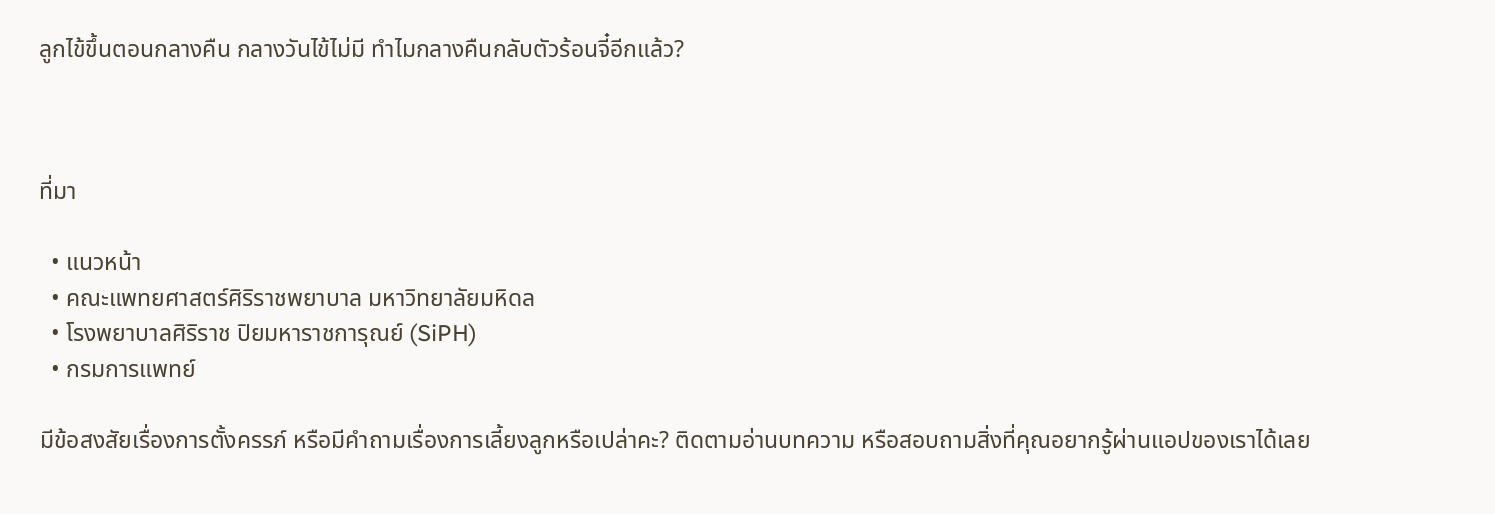ลูกไข้ขึ้นตอนกลางคืน กลางวันไข้ไม่มี ทำไมกลางคืนกลับตัวร้อนจี๋อีกแล้ว?



ที่มา

  • แนวหน้า
  • คณะแพทยศาสตร์ศิริราชพยาบาล มหาวิทยาลัยมหิดล
  • โรงพยาบาลศิริราช ปิยมหาราชการุณย์ (SiPH)
  • กรมการแพทย์

มีข้อสงสัยเรื่องการตั้งครรภ์ หรือมีคำถามเรื่องการเลี้ยงลูกหรือเปล่าคะ? ติดตามอ่านบทความ หรือสอบถามสิ่งที่คุณอยากรู้ผ่านแอปของเราได้เลย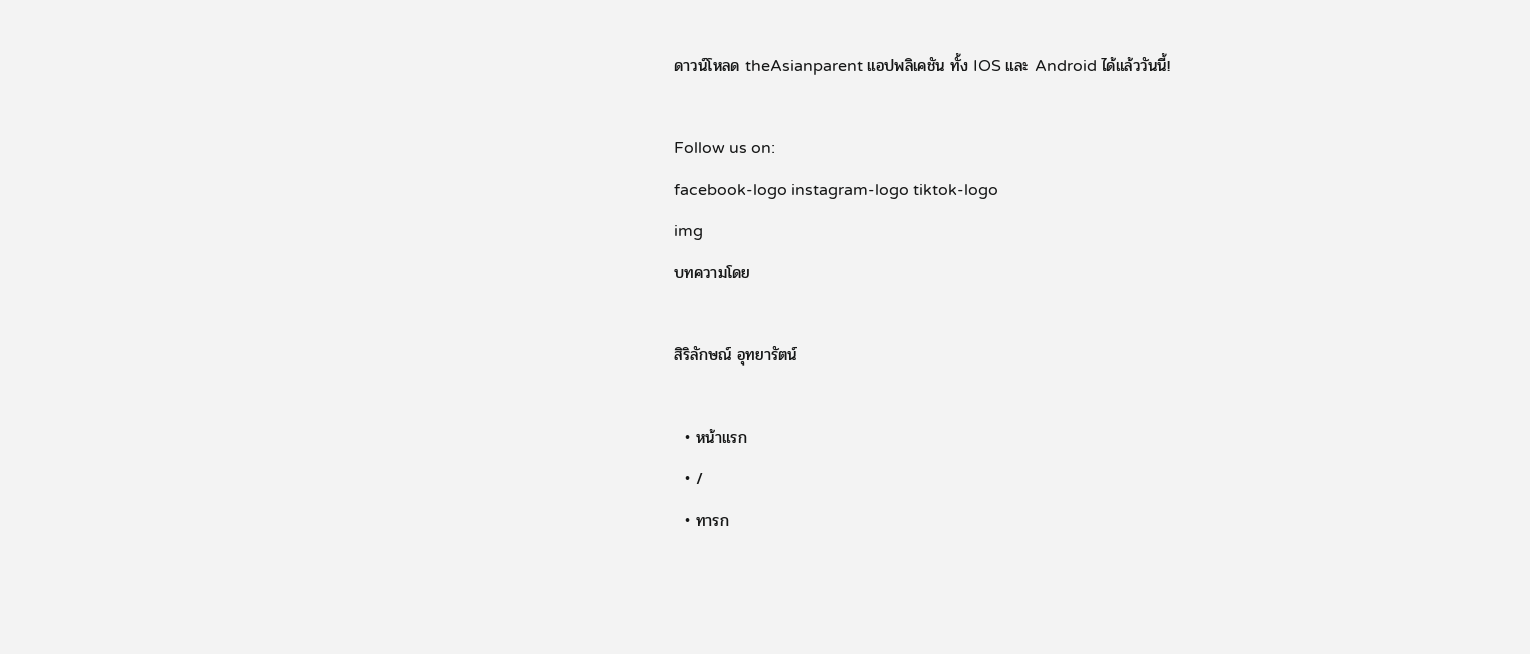ดาวน์โหลด theAsianparent แอปพลิเคชัน ทั้ง IOS และ Android ได้แล้ววันนี้!

Follow us on:
facebook-logo instagram-logo tiktok-logo
img
บทความโดย

สิริลักษณ์ อุทยารัตน์

  • หน้าแรก
  • /
  • ทารก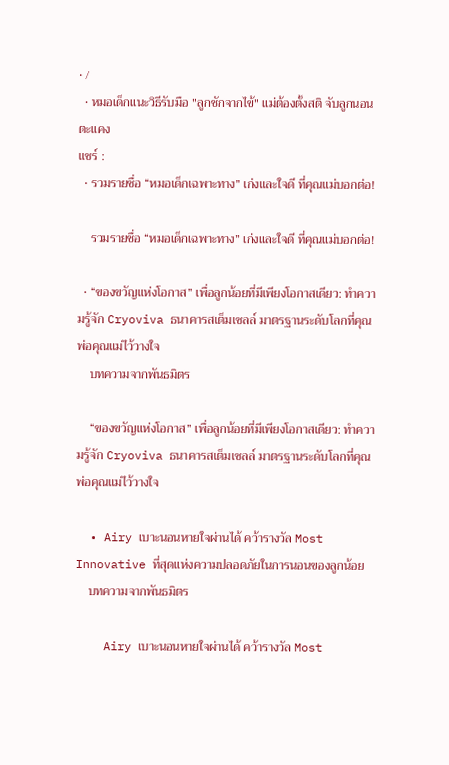• /
  • หมอเด็กแนะวิธีรับมือ "ลูกชักจากไข้" แม่ต้องตั้งสติ จับลูกนอนตะแคง
แชร์ :
  • รวมรายชื่อ “หมอเด็กเฉพาะทาง” เก่งและใจดี ที่คุณแม่บอกต่อ!

    รวมรายชื่อ “หมอเด็กเฉพาะทาง” เก่งและใจดี ที่คุณแม่บอกต่อ!

  • “ของขวัญแห่งโอกาส” เพื่อลูกน้อยที่มีเพียงโอกาสเดียว: ทำความรู้จัก Cryoviva ธนาคารสเต็มเซลล์ มาตรฐานระดับโลกที่คุณพ่อคุณแม่ไว้วางใจ
    บทความจากพันธมิตร

    “ของขวัญแห่งโอกาส” เพื่อลูกน้อยที่มีเพียงโอกาสเดียว: ทำความรู้จัก Cryoviva ธนาคารสเต็มเซลล์ มาตรฐานระดับโลกที่คุณพ่อคุณแม่ไว้วางใจ

  • Airy เบาะนอนหายใจผ่านได้ คว้ารางวัล Most Innovative ที่สุดแห่งความปลอดภัยในการนอนของลูกน้อย
    บทความจากพันธมิตร

    Airy เบาะนอนหายใจผ่านได้ คว้ารางวัล Most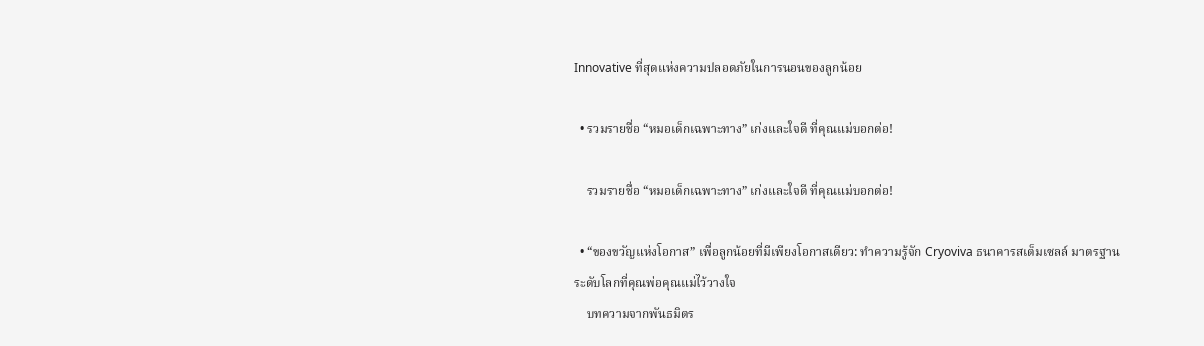Innovative ที่สุดแห่งความปลอดภัยในการนอนของลูกน้อย

  • รวมรายชื่อ “หมอเด็กเฉพาะทาง” เก่งและใจดี ที่คุณแม่บอกต่อ!

    รวมรายชื่อ “หมอเด็กเฉพาะทาง” เก่งและใจดี ที่คุณแม่บอกต่อ!

  • “ของขวัญแห่งโอกาส” เพื่อลูกน้อยที่มีเพียงโอกาสเดียว: ทำความรู้จัก Cryoviva ธนาคารสเต็มเซลล์ มาตรฐานระดับโลกที่คุณพ่อคุณแม่ไว้วางใจ
    บทความจากพันธมิตร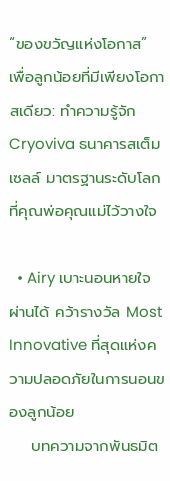“ของขวัญแห่งโอกาส” เพื่อลูกน้อยที่มีเพียงโอกาสเดียว: ทำความรู้จัก Cryoviva ธนาคารสเต็มเซลล์ มาตรฐานระดับโลกที่คุณพ่อคุณแม่ไว้วางใจ

  • Airy เบาะนอนหายใจผ่านได้ คว้ารางวัล Most Innovative ที่สุดแห่งความปลอดภัยในการนอนของลูกน้อย
    บทความจากพันธมิต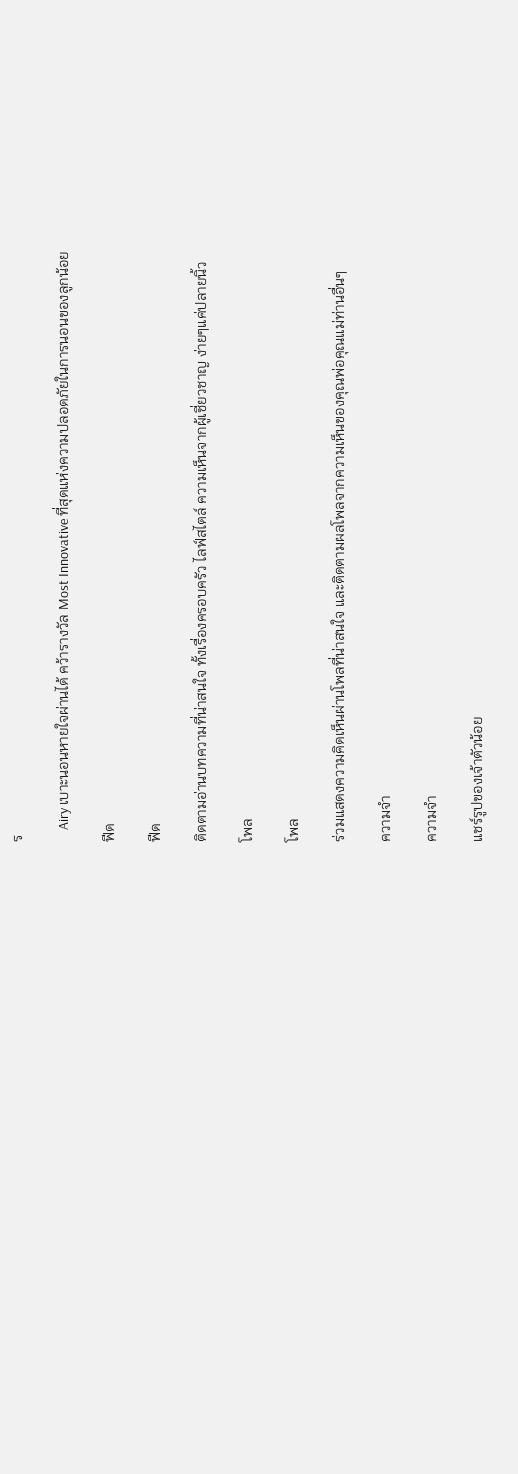ร

    Airy เบาะนอนหายใจผ่านได้ คว้ารางวัล Most Innovative ที่สุดแห่งความปลอดภัยในการนอนของลูกน้อย

ฟีด

ฟีด

ติดตามอ่านบทความที่น่าสนใจ ทั้งเรื่องครอบครัว ไลฟ์สไตล์ ความเห็นจากผู้เชี่ยวชาญ ง่ายๆแค่ปลายนิ้ว

โพล

โพล

ร่วมแสดงความคิดเห็นผ่านโพลที่น่าสนใจ และติดตามผลโพลจากความเห็นของคุณพ่อคุณแม่ท่านอื่นๆ

ความจำ

ความจำ

แชร์รูปของเจ้าตัวน้อย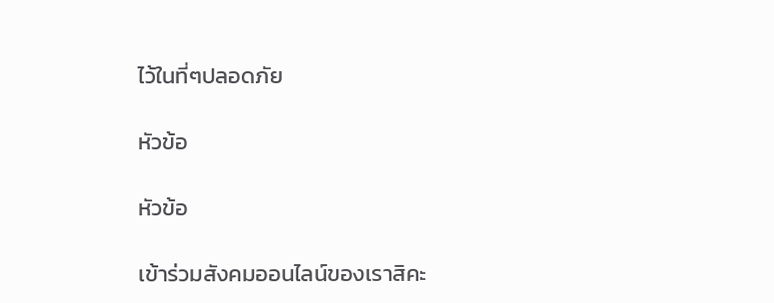ไว้ในที่ๆปลอดภัย

หัวข้อ

หัวข้อ

เข้าร่วมสังคมออนไลน์ของเราสิคะ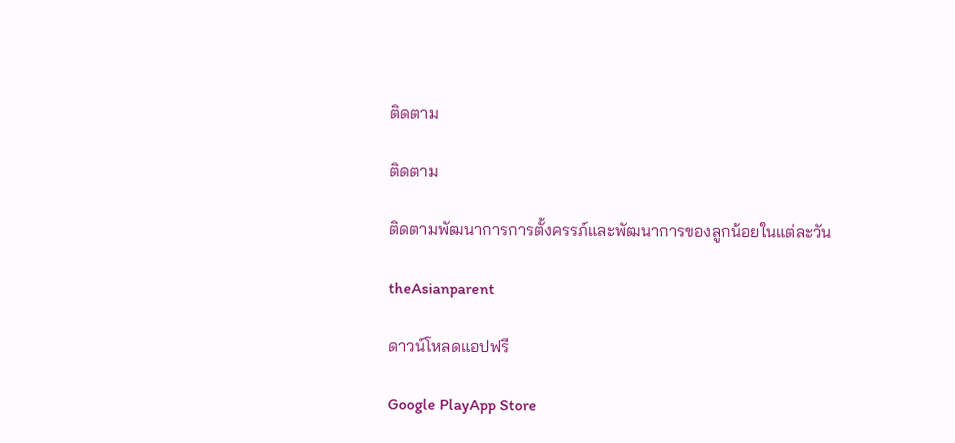ติดตาม

ติดตาม

ติดตามพัฒนาการการตั้งครรภ์และพัฒนาการของลูกน้อยในแต่ละวัน

theAsianparent

ดาวน์โหลดแอปฟรี

Google PlayApp Store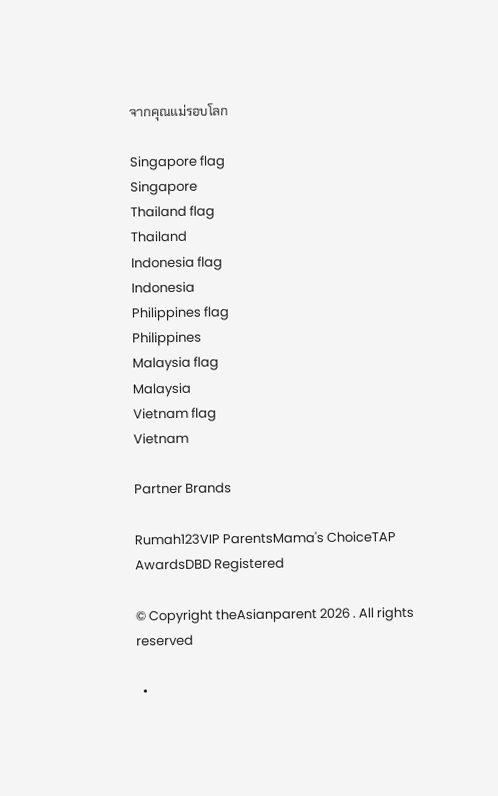จากคุณแม่รอบโลก

Singapore flag
Singapore
Thailand flag
Thailand
Indonesia flag
Indonesia
Philippines flag
Philippines
Malaysia flag
Malaysia
Vietnam flag
Vietnam

Partner Brands

Rumah123VIP ParentsMama's ChoiceTAP AwardsDBD Registered

© Copyright theAsianparent 2026 . All rights reserved

  •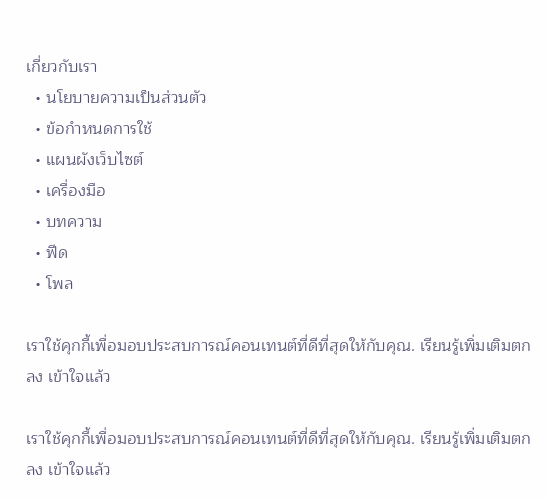เกี่ยวกับเรา
  • นโยบายความเป็นส่วนตัว
  • ข้อกำหนดการใช้
  • แผนผังเว็บไซต์
  • เครื่องมือ
  • บทความ
  • ฟีด
  • โพล

เราใช้คุกกี้เพื่อมอบประสบการณ์คอนเทนต์ที่ดีที่สุดให้กับคุณ. เรียนรู้เพิ่มเติมตกลง เข้าใจแล้ว

เราใช้คุกกี้เพื่อมอบประสบการณ์คอนเทนต์ที่ดีที่สุดให้กับคุณ. เรียนรู้เพิ่มเติมตกลง เข้าใจแล้ว